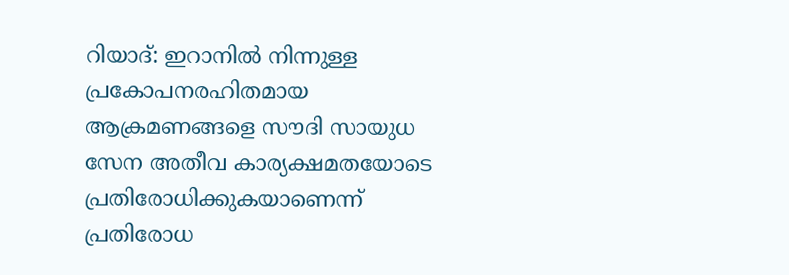റിയാദ്: ഇറാനിൽ നിന്നുള്ള പ്രകോപനരഹിതമായ ആക്രമണങ്ങളെ സൗദി സായുധ സേന അതീവ കാര്യക്ഷമതയോടെ പ്രതിരോധിക്കുകയാണെന്ന് പ്രതിരോധ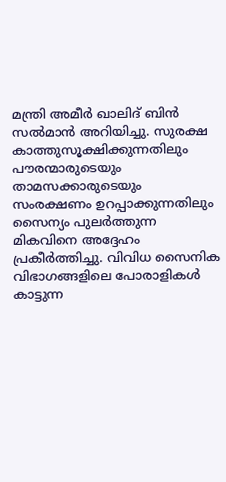മന്ത്രി അമീർ ഖാലിദ് ബിൻ സൽമാൻ അറിയിച്ചു. സുരക്ഷ കാത്തുസൂക്ഷിക്കുന്നതിലും പൗരന്മാരുടെയും താമസക്കാരുടെയും സംരക്ഷണം ഉറപ്പാക്കുന്നതിലും സൈന്യം പുലർത്തുന്ന മികവിനെ അദ്ദേഹം പ്രകീർത്തിച്ചു. വിവിധ സൈനിക വിഭാഗങ്ങളിലെ പോരാളികൾ കാട്ടുന്ന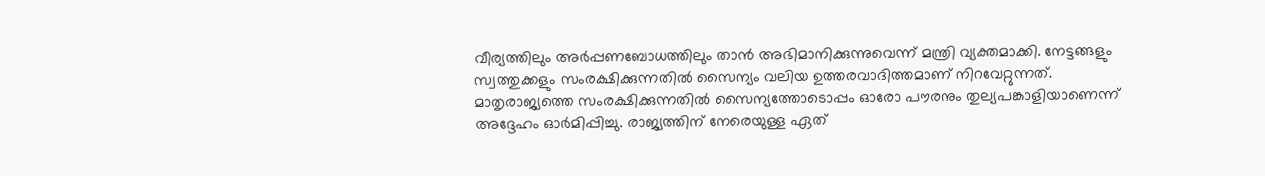വീര്യത്തിലും അർപ്പണബോധത്തിലും താൻ അഭിമാനിക്കുന്നുവെന്ന് മന്ത്രി വ്യക്തമാക്കി. നേട്ടങ്ങളും സ്വത്തുക്കളും സംരക്ഷിക്കുന്നതിൽ സൈന്യം വലിയ ഉത്തരവാദിത്തമാണ് നിറവേറ്റുന്നത്. മാതൃരാജ്യത്തെ സംരക്ഷിക്കുന്നതിൽ സൈന്യത്തോടൊപ്പം ഓരോ പൗരനും തുല്യപങ്കാളിയാണെന്ന് അദ്ദേഹം ഓർമിപ്പിച്ചു. രാജ്യത്തിന് നേരെയുള്ള ഏത്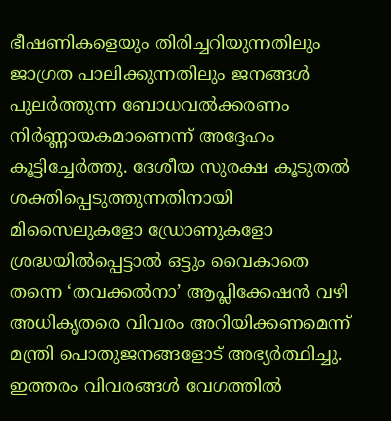ഭീഷണികളെയും തിരിച്ചറിയുന്നതിലും ജാഗ്രത പാലിക്കുന്നതിലും ജനങ്ങൾ പുലർത്തുന്ന ബോധവൽക്കരണം നിർണ്ണായകമാണെന്ന് അദ്ദേഹം കൂട്ടിച്ചേർത്തു. ദേശീയ സുരക്ഷ കൂടുതൽ ശക്തിപ്പെടുത്തുന്നതിനായി മിസൈലുകളോ ഡ്രോണുകളോ ശ്രദ്ധയിൽപ്പെട്ടാൽ ഒട്ടും വൈകാതെ തന്നെ ‘തവക്കൽനാ’ ആപ്ലിക്കേഷൻ വഴി അധികൃതരെ വിവരം അറിയിക്കണമെന്ന് മന്ത്രി പൊതുജനങ്ങളോട് അഭ്യർത്ഥിച്ചു. ഇത്തരം വിവരങ്ങൾ വേഗത്തിൽ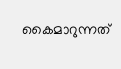കൈമാറുന്നത്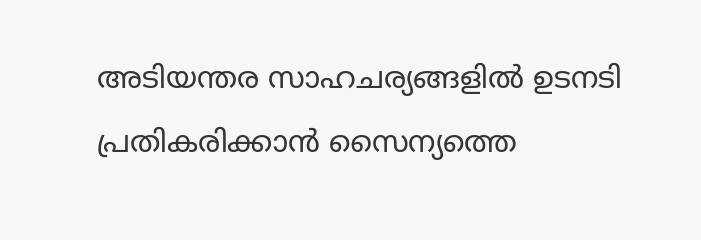അടിയന്തര സാഹചര്യങ്ങളിൽ ഉടനടി പ്രതികരിക്കാൻ സൈന്യത്തെ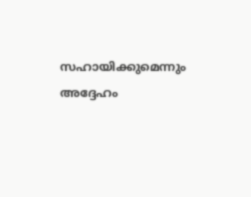സഹായിക്കുമെന്നും അദ്ദേഹം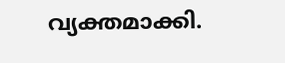വ്യക്തമാക്കി.